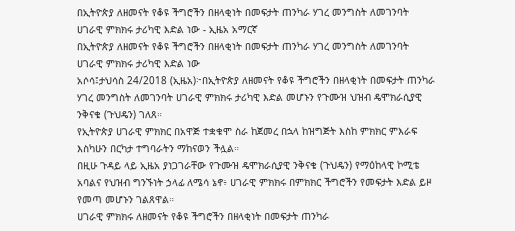በኢትዮጵያ ለዘመናት የቆዩ ችግሮችን በዘላቂነት በመፍታት ጠንካራ ሃገረ መንግስት ለመገንባት ሀገራዊ ምክክሩ ታሪካዊ እድል ነው - ኢዜአ አማርኛ
በኢትዮጵያ ለዘመናት የቆዩ ችግሮችን በዘላቂነት በመፍታት ጠንካራ ሃገረ መንግስት ለመገንባት ሀገራዊ ምክክሩ ታሪካዊ እድል ነው
አሶሳ፤ታህሳስ 24/2018 (ኢዜአ)፦በኢትዮጵያ ለዘመናት የቆዩ ችግሮችን በዘላቂነት በመፍታት ጠንካራ ሃገረ መንግስት ለመገንባት ሀገራዊ ምክክሩ ታሪካዊ እድል መሆኑን የጉሙዝ ህዝብ ዴሞክራሲያዊ ንቅናቄ (ጉህዴን) ገለጸ።
የኢትዮጵያ ሀገራዊ ምክክር በአዋጅ ተቋቁሞ ስራ ከጀመረ በኋላ ከዝግጅት እስከ ምክክር ምእራፍ እስካሁን በርካታ ተግባራትን ማከናወን ችሏል።
በዚሁ ጉዳይ ላይ ኢዜአ ያነጋገራቸው የጉሙዝ ዴሞክራሲያዊ ንቅናቄ (ጉህዴን) የማዕከላዊ ኮሚቴ አባልና የህዝብ ግንኙነት ኃላፊ ለሜሳ ኔኖ፥ ሀገራዊ ምክክሩ በምክክር ችግሮችን የመፍታት እድል ይዞ የመጣ መሆኑን ገልጸዋል።
ሀገራዊ ምክክሩ ለዘመናት የቆዩ ችግሮችን በዘላቂነት በመፍታት ጠንካራ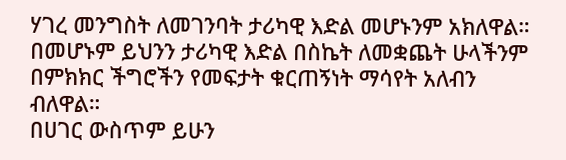ሃገረ መንግስት ለመገንባት ታሪካዊ እድል መሆኑንም አክለዋል።
በመሆኑም ይህንን ታሪካዊ እድል በስኬት ለመቋጨት ሁላችንም በምክክር ችግሮችን የመፍታት ቁርጠኝነት ማሳየት አለብን ብለዋል።
በሀገር ውስጥም ይሁን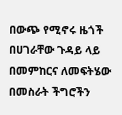በውጭ የሚኖሩ ዜጎች በሀገራቸው ጉዳይ ላይ በመምከርና ለመፍትሄው በመስራት ችግሮችን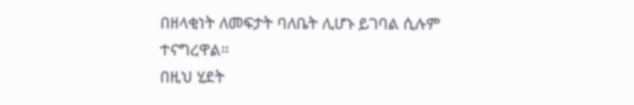በዘላቂነት ለመፍታት ባለቤት ሊሆኑ ይገባል ሲሉም ተናግረዋል።
በዚህ ሂደት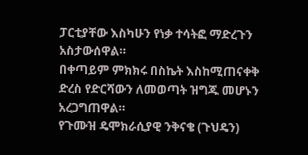ፓርቲያቸው እስካሁን የነቃ ተሳትፎ ማድረጉን አስታውሰዋል።
በቀጣይም ምክክሩ በስኬት እስከሚጠናቀቅ ድረስ የድርሻውን ለመወጣት ዝግጁ መሆኑን አረጋግጠዋል።
የጉሙዝ ዴሞክራሲያዊ ንቅናቄ (ጉህዴን)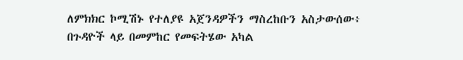ለምክክር ኮሚሽኑ የተለያዩ አጀንዳዎችን ማስረከቡን አስታውሰው፥ በጉዳዮች ላይ በመምከር የመፍትሄው አካል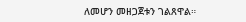ለመሆን መዘጋጀቱን ገልጸዋል።